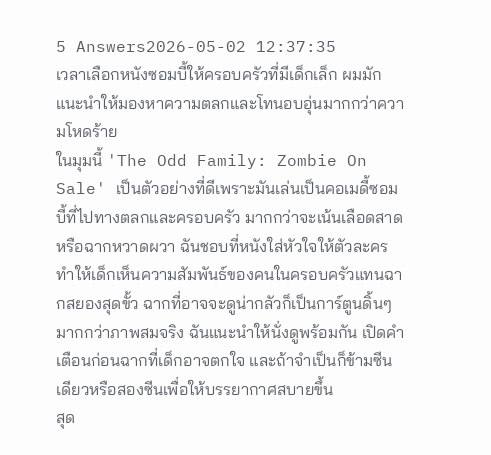5 Answers2026-05-02 12:37:35
เวลาเลือกหนังซอมบี้ให้ครอบครัวที่มีเด็กเล็ก ผมมักแนะนำให้มองหาความตลกและโทนอบอุ่นมากกว่าความโหดร้าย
ในมุมนี้ 'The Odd Family: Zombie On Sale' เป็นตัวอย่างที่ดีเพราะมันเล่นเป็นคอเมดี้ซอมบี้ที่ไปทางตลกและครอบครัว มากกว่าจะเน้นเลือดสาดหรือฉากหวาดผวา ฉันชอบที่หนังใส่หัวใจให้ตัวละคร ทำให้เด็กเห็นความสัมพันธ์ของคนในครอบครัวแทนฉากสยองสุดขั้ว ฉากที่อาจจะดูน่ากลัวก็เป็นการ์ตูนดิ้นๆ มากกว่าภาพสมจริง ฉันแนะนำให้นั่งดูพร้อมกัน เปิดคำเตือนก่อนฉากที่เด็กอาจตกใจ และถ้าจำเป็นก็ข้ามซีนเดียวหรือสองซีนเพื่อให้บรรยากาศสบายขึ้น
สุด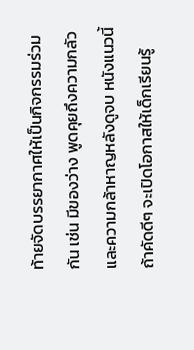ท้ายจัดบรรยากาศให้เป็นกิจกรรมร่วมกัน เช่น มีของว่าง พูดคุยถึงความกลัวและความกล้าหาญหลังดูจบ หนังแนวนี้ถ้าคัดดีๆ จะเปิดโอกาสให้เด็กเรียนรู้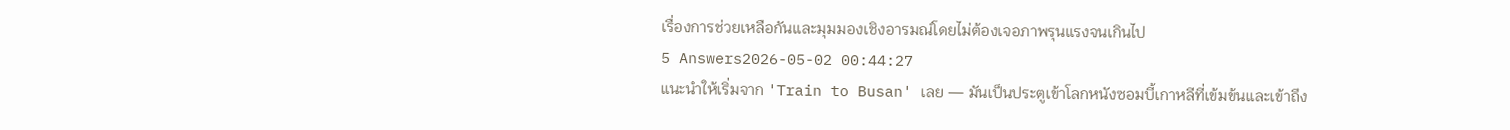เรื่องการช่วยเหลือกันและมุมมองเชิงอารมณ์โดยไม่ต้องเจอภาพรุนแรงจนเกินไป
5 Answers2026-05-02 00:44:27
แนะนำให้เริ่มจาก 'Train to Busan' เลย — มันเป็นประตูเข้าโลกหนังซอมบี้เกาหลีที่เข้มข้นและเข้าถึง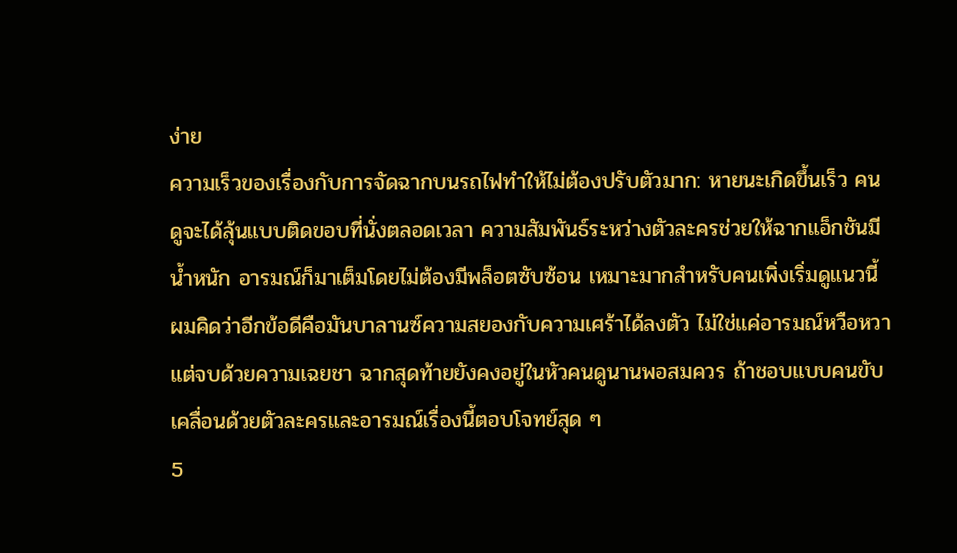ง่าย
ความเร็วของเรื่องกับการจัดฉากบนรถไฟทำให้ไม่ต้องปรับตัวมาก: หายนะเกิดขึ้นเร็ว คนดูจะได้ลุ้นแบบติดขอบที่นั่งตลอดเวลา ความสัมพันธ์ระหว่างตัวละครช่วยให้ฉากแอ็กชันมีน้ำหนัก อารมณ์ก็มาเต็มโดยไม่ต้องมีพล็อตซับซ้อน เหมาะมากสำหรับคนเพิ่งเริ่มดูแนวนี้
ผมคิดว่าอีกข้อดีคือมันบาลานซ์ความสยองกับความเศร้าได้ลงตัว ไม่ใช่แค่อารมณ์หวือหวาแต่จบด้วยความเฉยชา ฉากสุดท้ายยังคงอยู่ในหัวคนดูนานพอสมควร ถ้าชอบแบบคนขับเคลื่อนด้วยตัวละครและอารมณ์เรื่องนี้ตอบโจทย์สุด ๆ
5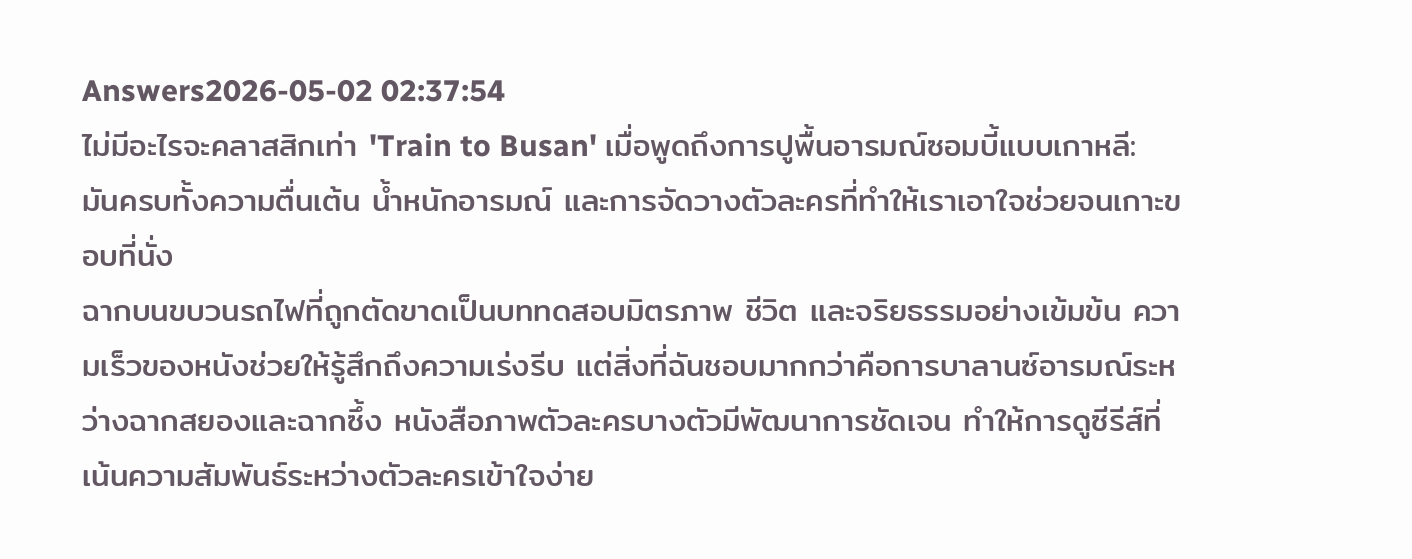Answers2026-05-02 02:37:54
ไม่มีอะไรจะคลาสสิกเท่า 'Train to Busan' เมื่อพูดถึงการปูพื้นอารมณ์ซอมบี้แบบเกาหลี: มันครบทั้งความตื่นเต้น น้ำหนักอารมณ์ และการจัดวางตัวละครที่ทำให้เราเอาใจช่วยจนเกาะขอบที่นั่ง
ฉากบนขบวนรถไฟที่ถูกตัดขาดเป็นบททดสอบมิตรภาพ ชีวิต และจริยธรรมอย่างเข้มข้น ความเร็วของหนังช่วยให้รู้สึกถึงความเร่งรีบ แต่สิ่งที่ฉันชอบมากกว่าคือการบาลานซ์อารมณ์ระหว่างฉากสยองและฉากซึ้ง หนังสือภาพตัวละครบางตัวมีพัฒนาการชัดเจน ทำให้การดูซีรีส์ที่เน้นความสัมพันธ์ระหว่างตัวละครเข้าใจง่าย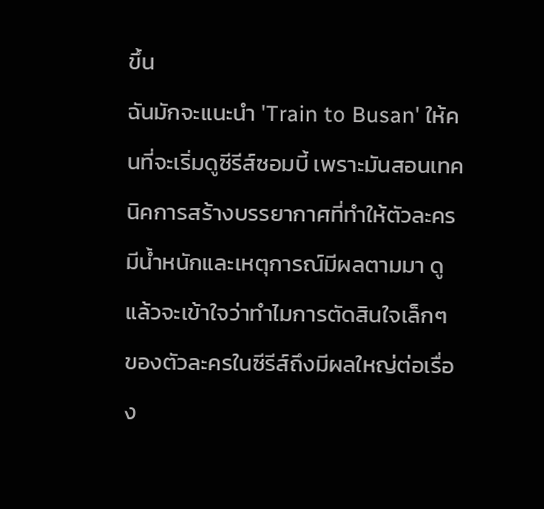ขึ้น
ฉันมักจะแนะนำ 'Train to Busan' ให้คนที่จะเริ่มดูซีรีส์ซอมบี้ เพราะมันสอนเทคนิคการสร้างบรรยากาศที่ทำให้ตัวละครมีน้ำหนักและเหตุการณ์มีผลตามมา ดูแล้วจะเข้าใจว่าทำไมการตัดสินใจเล็กๆ ของตัวละครในซีรีส์ถึงมีผลใหญ่ต่อเรื่อง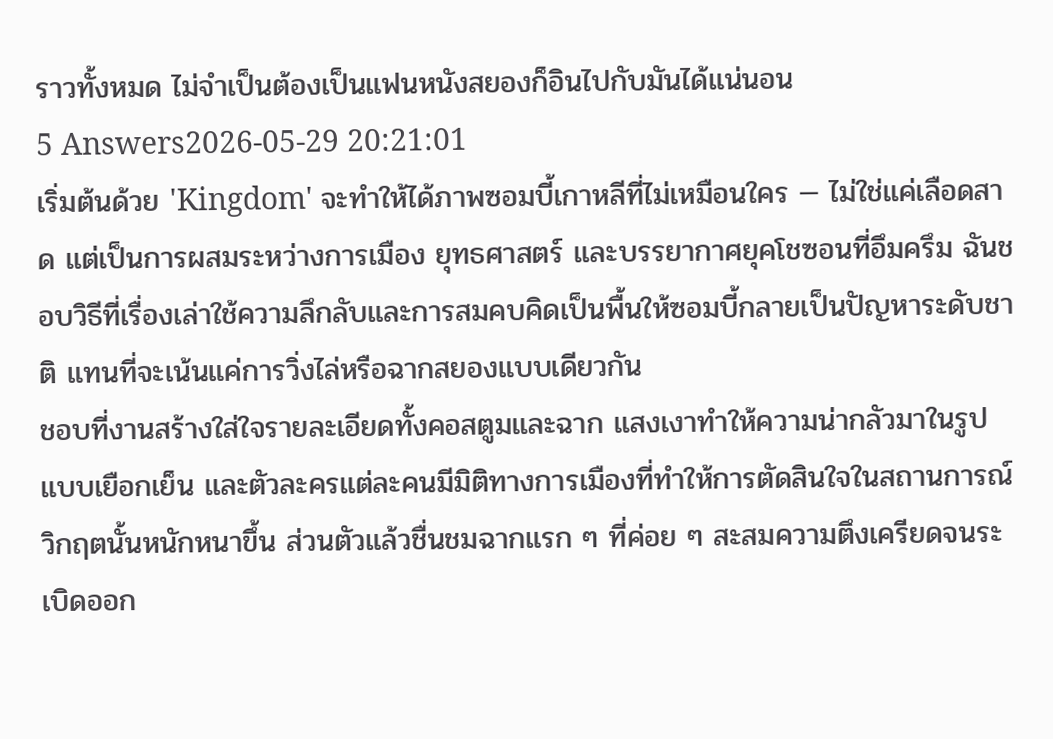ราวทั้งหมด ไม่จำเป็นต้องเป็นแฟนหนังสยองก็อินไปกับมันได้แน่นอน
5 Answers2026-05-29 20:21:01
เริ่มต้นด้วย 'Kingdom' จะทำให้ได้ภาพซอมบี้เกาหลีที่ไม่เหมือนใคร — ไม่ใช่แค่เลือดสาด แต่เป็นการผสมระหว่างการเมือง ยุทธศาสตร์ และบรรยากาศยุคโชซอนที่อึมครึม ฉันชอบวิธีที่เรื่องเล่าใช้ความลึกลับและการสมคบคิดเป็นพื้นให้ซอมบี้กลายเป็นปัญหาระดับชาติ แทนที่จะเน้นแค่การวิ่งไล่หรือฉากสยองแบบเดียวกัน
ชอบที่งานสร้างใส่ใจรายละเอียดทั้งคอสตูมและฉาก แสงเงาทำให้ความน่ากลัวมาในรูปแบบเยือกเย็น และตัวละครแต่ละคนมีมิติทางการเมืองที่ทำให้การตัดสินใจในสถานการณ์วิกฤตนั้นหนักหนาขึ้น ส่วนตัวแล้วชื่นชมฉากแรก ๆ ที่ค่อย ๆ สะสมความตึงเครียดจนระเบิดออก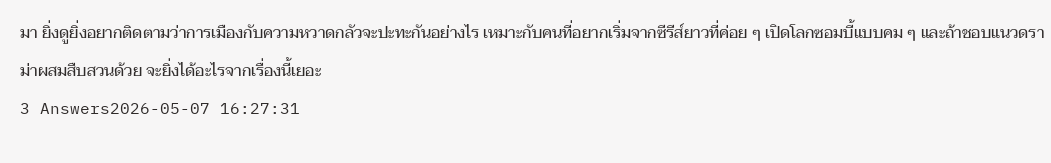มา ยิ่งดูยิ่งอยากติดตามว่าการเมืองกับความหวาดกลัวจะปะทะกันอย่างไร เหมาะกับคนที่อยากเริ่มจากซีรีส์ยาวที่ค่อย ๆ เปิดโลกซอมบี้แบบคม ๆ และถ้าชอบแนวดราม่าผสมสืบสวนด้วย จะยิ่งได้อะไรจากเรื่องนี้เยอะ
3 Answers2026-05-07 16:27:31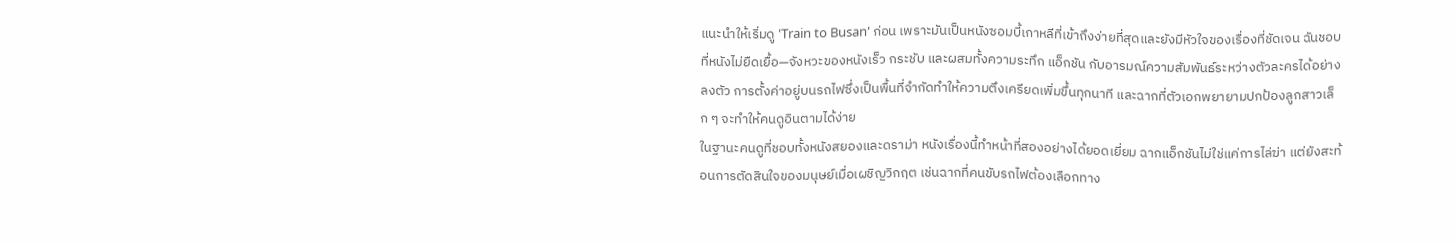แนะนำให้เริ่มดู 'Train to Busan' ก่อน เพราะมันเป็นหนังซอมบี้เกาหลีที่เข้าถึงง่ายที่สุดและยังมีหัวใจของเรื่องที่ชัดเจน ฉันชอบที่หนังไม่ยืดเยื้อ—จังหวะของหนังเร็ว กระชับ และผสมทั้งความระทึก แอ็กชัน กับอารมณ์ความสัมพันธ์ระหว่างตัวละครได้อย่างลงตัว การตั้งค่าอยู่บนรถไฟซึ่งเป็นพื้นที่จำกัดทำให้ความตึงเครียดเพิ่มขึ้นทุกนาที และฉากที่ตัวเอกพยายามปกป้องลูกสาวเล็ก ๆ จะทำให้คนดูอินตามได้ง่าย
ในฐานะคนดูที่ชอบทั้งหนังสยองและดราม่า หนังเรื่องนี้ทำหน้าที่สองอย่างได้ยอดเยี่ยม ฉากแอ็กชันไม่ใช่แค่การไล่ฆ่า แต่ยังสะท้อนการตัดสินใจของมนุษย์เมื่อเผชิญวิกฤต เช่นฉากที่คนขับรถไฟต้องเลือกทาง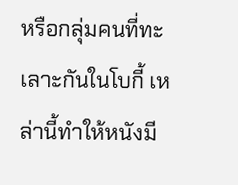หรือกลุ่มคนที่ทะเลาะกันในโบกี้ เหล่านี้ทำให้หนังมี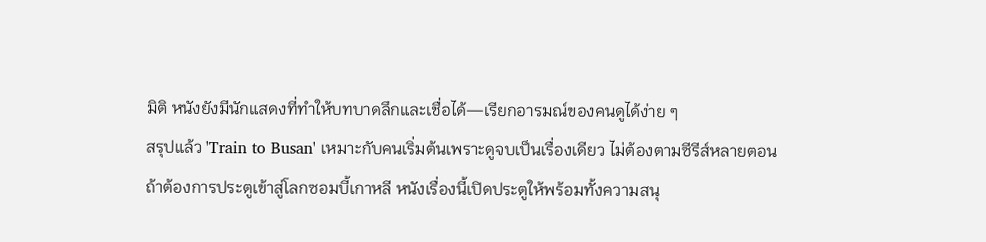มิติ หนังยังมีนักแสดงที่ทำให้บทบาดลึกและเชื่อได้—เรียกอารมณ์ของคนดูได้ง่าย ๆ
สรุปแล้ว 'Train to Busan' เหมาะกับคนเริ่มต้นเพราะดูจบเป็นเรื่องเดียว ไม่ต้องตามซีรีส์หลายตอน ถ้าต้องการประตูเข้าสู่โลกซอมบี้เกาหลี หนังเรื่องนี้เปิดประตูให้พร้อมทั้งความสนุ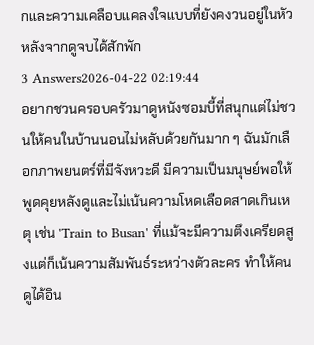กและความเคลือบแคลงใจแบบที่ยังคงวนอยู่ในหัวหลังจากดูจบได้สักพัก
3 Answers2026-04-22 02:19:44
อยากชวนครอบครัวมาดูหนังซอมบี้ที่สนุกแต่ไม่ชวนให้คนในบ้านนอนไม่หลับด้วยกันมาก ๆ ฉันมักเลือกภาพยนตร์ที่มีจังหวะดี มีความเป็นมนุษย์พอให้พูดคุยหลังดูและไม่เน้นความโหดเลือดสาดเกินเหตุ เช่น 'Train to Busan' ที่แม้จะมีความตึงเครียดสูงแต่ก็เน้นความสัมพันธ์ระหว่างตัวละคร ทำให้คนดูได้อิน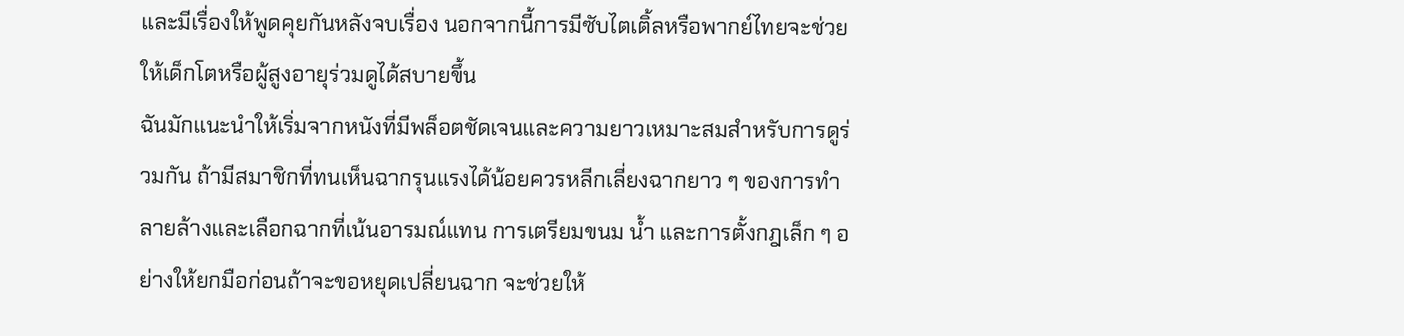และมีเรื่องให้พูดคุยกันหลังจบเรื่อง นอกจากนี้การมีซับไตเติ้ลหรือพากย์ไทยจะช่วยให้เด็กโตหรือผู้สูงอายุร่วมดูได้สบายขึ้น
ฉันมักแนะนำให้เริ่มจากหนังที่มีพล็อตชัดเจนและความยาวเหมาะสมสำหรับการดูร่วมกัน ถ้ามีสมาชิกที่ทนเห็นฉากรุนแรงได้น้อยควรหลีกเลี่ยงฉากยาว ๆ ของการทำลายล้างและเลือกฉากที่เน้นอารมณ์แทน การเตรียมขนม น้ำ และการตั้งกฎเล็ก ๆ อย่างให้ยกมือก่อนถ้าจะขอหยุดเปลี่ยนฉาก จะช่วยให้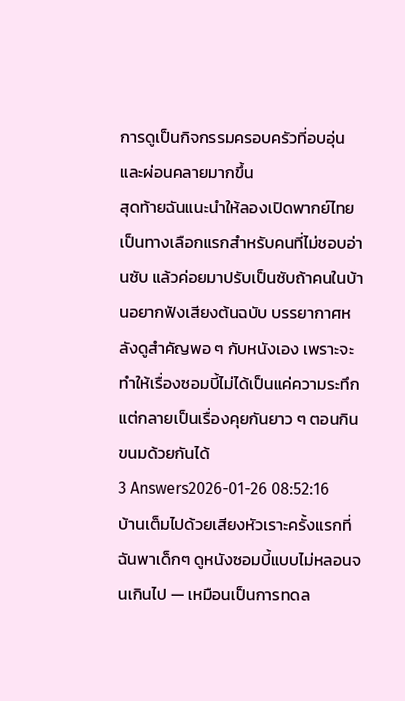การดูเป็นกิจกรรมครอบครัวที่อบอุ่นและผ่อนคลายมากขึ้น
สุดท้ายฉันแนะนำให้ลองเปิดพากย์ไทยเป็นทางเลือกแรกสำหรับคนที่ไม่ชอบอ่านซับ แล้วค่อยมาปรับเป็นซับถ้าคนในบ้านอยากฟังเสียงต้นฉบับ บรรยากาศหลังดูสำคัญพอ ๆ กับหนังเอง เพราะจะทำให้เรื่องซอมบี้ไม่ได้เป็นแค่ความระทึกแต่กลายเป็นเรื่องคุยกันยาว ๆ ตอนกินขนมด้วยกันได้
3 Answers2026-01-26 08:52:16
บ้านเต็มไปด้วยเสียงหัวเราะครั้งแรกที่ฉันพาเด็กๆ ดูหนังซอมบี้แบบไม่หลอนจนเกินไป — เหมือนเป็นการทดล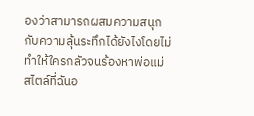องว่าสามารถผสมความสนุกกับความลุ้นระทึกได้ยังไงโดยไม่ทำให้ใครกลัวจนร้องหาพ่อแม่
สไตล์ที่ฉันอ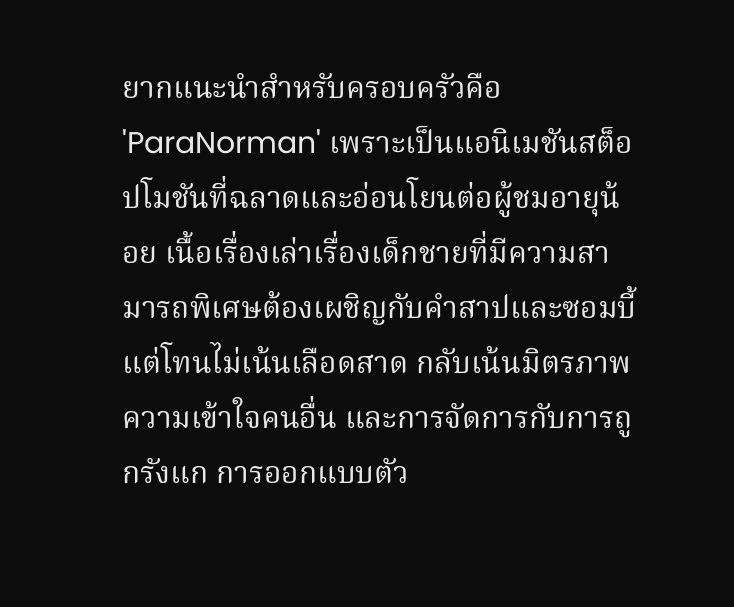ยากแนะนำสำหรับครอบครัวคือ 'ParaNorman' เพราะเป็นแอนิเมชันสต็อปโมชันที่ฉลาดและอ่อนโยนต่อผู้ชมอายุน้อย เนื้อเรื่องเล่าเรื่องเด็กชายที่มีความสามารถพิเศษต้องเผชิญกับคำสาปและซอมบี้ แต่โทนไม่เน้นเลือดสาด กลับเน้นมิตรภาพ ความเข้าใจคนอื่น และการจัดการกับการถูกรังแก การออกแบบตัว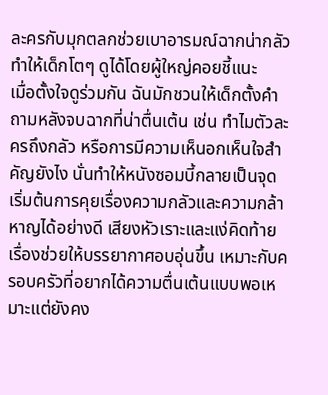ละครกับมุกตลกช่วยเบาอารมณ์ฉากน่ากลัว ทำให้เด็กโตๆ ดูได้โดยผู้ใหญ่คอยชี้แนะ
เมื่อตั้งใจดูร่วมกัน ฉันมักชวนให้เด็กตั้งคำถามหลังจบฉากที่น่าตื่นเต้น เช่น ทำไมตัวละครถึงกลัว หรือการมีความเห็นอกเห็นใจสำคัญยังไง นั่นทำให้หนังซอมบี้กลายเป็นจุดเริ่มต้นการคุยเรื่องความกลัวและความกล้าหาญได้อย่างดี เสียงหัวเราะและแง่คิดท้ายเรื่องช่วยให้บรรยากาศอบอุ่นขึ้น เหมาะกับครอบครัวที่อยากได้ความตื่นเต้นแบบพอเหมาะแต่ยังคง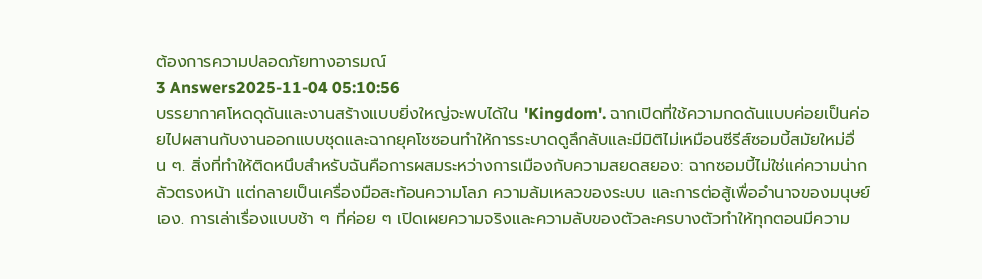ต้องการความปลอดภัยทางอารมณ์
3 Answers2025-11-04 05:10:56
บรรยากาศโหดดุดันและงานสร้างแบบยิ่งใหญ่จะพบได้ใน 'Kingdom'. ฉากเปิดที่ใช้ความกดดันแบบค่อยเป็นค่อยไปผสานกับงานออกแบบชุดและฉากยุคโชซอนทำให้การระบาดดูลึกลับและมีมิติไม่เหมือนซีรีส์ซอมบี้สมัยใหม่อื่น ๆ. สิ่งที่ทำให้ติดหนึบสำหรับฉันคือการผสมระหว่างการเมืองกับความสยดสยอง: ฉากซอมบี้ไม่ใช่แค่ความน่ากลัวตรงหน้า แต่กลายเป็นเครื่องมือสะท้อนความโลภ ความล้มเหลวของระบบ และการต่อสู้เพื่ออำนาจของมนุษย์เอง. การเล่าเรื่องแบบช้า ๆ ที่ค่อย ๆ เปิดเผยความจริงและความลับของตัวละครบางตัวทำให้ทุกตอนมีความ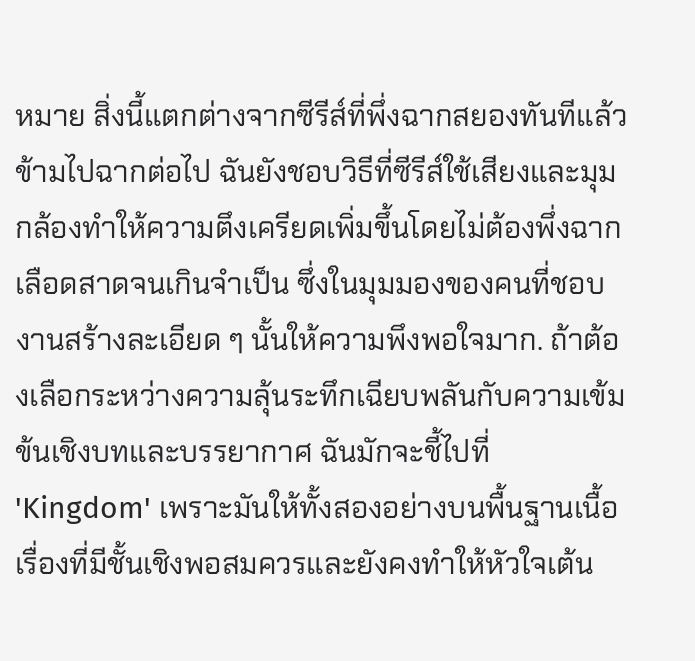หมาย สิ่งนี้แตกต่างจากซีรีส์ที่พึ่งฉากสยองทันทีแล้วข้ามไปฉากต่อไป ฉันยังชอบวิธีที่ซีรีส์ใช้เสียงและมุมกล้องทำให้ความตึงเครียดเพิ่มขึ้นโดยไม่ต้องพึ่งฉากเลือดสาดจนเกินจำเป็น ซึ่งในมุมมองของคนที่ชอบงานสร้างละเอียด ๆ นั้นให้ความพึงพอใจมาก. ถ้าต้องเลือกระหว่างความลุ้นระทึกเฉียบพลันกับความเข้มข้นเชิงบทและบรรยากาศ ฉันมักจะชี้ไปที่ 'Kingdom' เพราะมันให้ทั้งสองอย่างบนพื้นฐานเนื้อเรื่องที่มีชั้นเชิงพอสมควรและยังคงทำให้หัวใจเต้น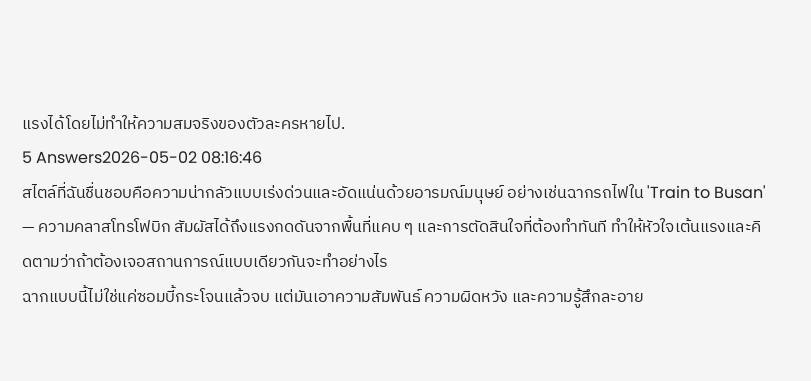แรงได้โดยไม่ทำให้ความสมจริงของตัวละครหายไป.
5 Answers2026-05-02 08:16:46
สไตล์ที่ฉันชื่นชอบคือความน่ากลัวแบบเร่งด่วนและอัดแน่นด้วยอารมณ์มนุษย์ อย่างเช่นฉากรถไฟใน 'Train to Busan' — ความคลาสโทรโฟบิก สัมผัสได้ถึงแรงกดดันจากพื้นที่แคบ ๆ และการตัดสินใจที่ต้องทำทันที ทำให้หัวใจเต้นแรงและคิดตามว่าถ้าต้องเจอสถานการณ์แบบเดียวกันจะทำอย่างไร
ฉากแบบนี้ไม่ใช่แค่ซอมบี้กระโจนแล้วจบ แต่มันเอาความสัมพันธ์ ความผิดหวัง และความรู้สึกละอาย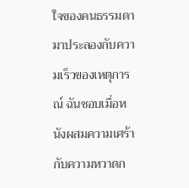ใจของคนธรรมดามาประลองกับความเร็วของเหตุการณ์ ฉันชอบเมื่อหนังผสมความเศร้ากับความหวาดก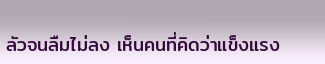ลัวจนลืมไม่ลง เห็นคนที่คิดว่าแข็งแรง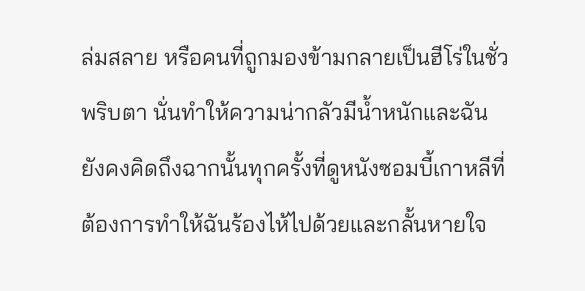ล่มสลาย หรือคนที่ถูกมองข้ามกลายเป็นฮีโร่ในชั่วพริบตา นั่นทำให้ความน่ากลัวมีน้ำหนักและฉันยังคงคิดถึงฉากนั้นทุกครั้งที่ดูหนังซอมบี้เกาหลีที่ต้องการทำให้ฉันร้องไห้ไปด้วยและกลั้นหายใจ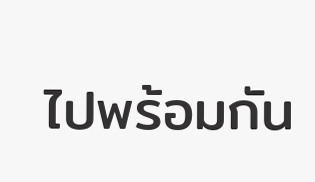ไปพร้อมกัน